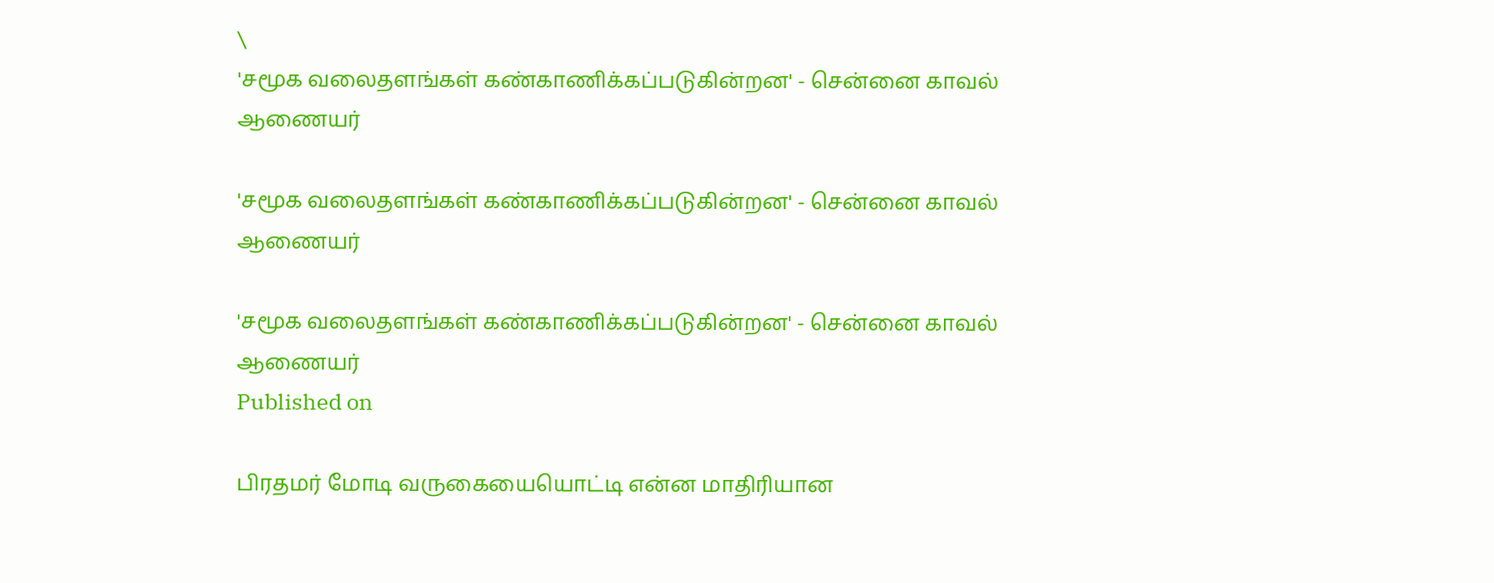\
'சமூக வலைதளங்கள் கண்காணிக்கப்படுகின்றன' - சென்னை காவல் ஆணையர்

'சமூக வலைதளங்கள் கண்காணிக்கப்படுகின்றன' - சென்னை காவல் ஆணையர்

'சமூக வலைதளங்கள் கண்காணிக்கப்படுகின்றன' - சென்னை காவல் ஆணையர்
Published on

பிரதமர் மோடி வருகையையொட்டி என்ன மாதிரியான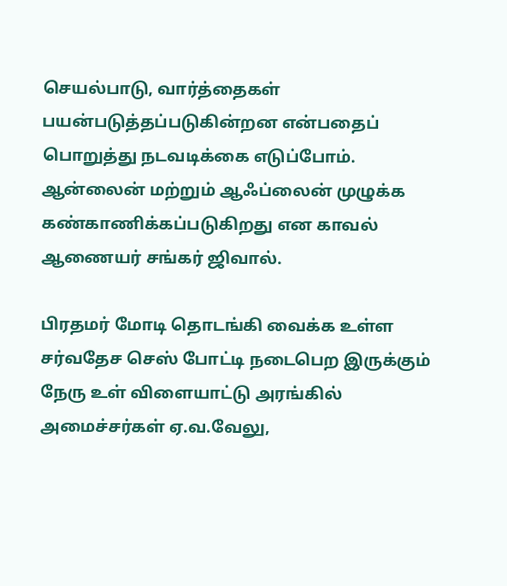செயல்பாடு, வார்த்தைகள் பயன்படுத்தப்படுகின்றன என்பதைப் பொறுத்து நடவடிக்கை எடுப்போம். ஆன்லைன் மற்றும் ஆஃப்லைன் முழுக்க கண்காணிக்கப்படுகிறது என காவல் ஆணையர் சங்கர் ஜிவால்.

பிரதமர் மோடி தொடங்கி வைக்க உள்ள சர்வதேச செஸ் போட்டி நடைபெற இருக்கும் நேரு உள் விளையாட்டு அரங்கில் அமைச்சர்கள் ஏ.வ.வேலு,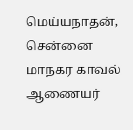மெய்யநாதன், சென்னை மாநகர காவல் ஆணையர்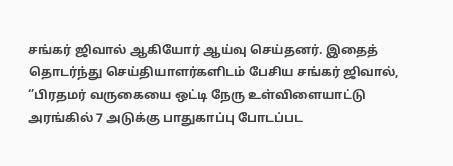சங்கர் ஜிவால் ஆகியோர் ஆய்வு செய்தனர். இதைத் தொடர்ந்து செய்தியாளர்களிடம் பேசிய சங்கர் ஜிவால், ‘’பிரதமர் வருகையை ஒட்டி நேரு உள்விளையாட்டு அரங்கில் 7 அடுக்கு பாதுகாப்பு போடப்பட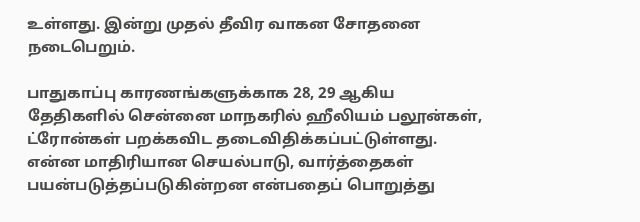உள்ளது. இன்று முதல் தீவிர வாகன சோதனை நடைபெறும்.

பாதுகாப்பு காரணங்களுக்காக 28, 29 ஆகிய தேதிகளில் சென்னை மாநகரில் ஹீலியம் பலூன்கள், ட்ரோன்கள் பறக்கவிட தடைவிதிக்கப்பட்டுள்ளது. என்ன மாதிரியான செயல்பாடு, வார்த்தைகள் பயன்படுத்தப்படுகின்றன என்பதைப் பொறுத்து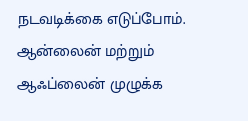நடவடிக்கை எடுப்போம். ஆன்லைன் மற்றும் ஆஃப்லைன் முழுக்க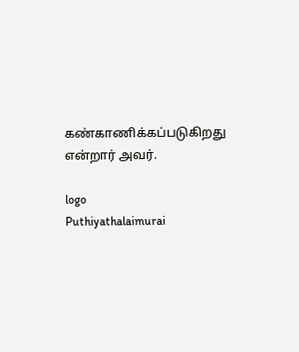கண்காணிக்கப்படுகிறது என்றார் அவர்.

logo
Puthiyathalaimurai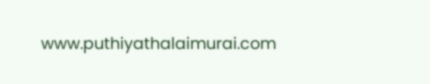www.puthiyathalaimurai.com